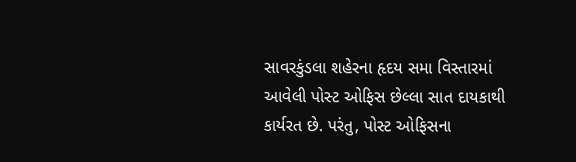સાવરકુંડલા શહેરના હૃદય સમા વિસ્તારમાં આવેલી પોસ્ટ ઓફિસ છેલ્લા સાત દાયકાથી કાર્યરત છે. પરંતુ, પોસ્ટ ઓફિસના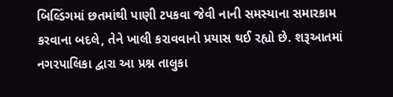બિલ્ડિંગમાં છતમાંથી પાણી ટપકવા જેવી નાની સમસ્યાના સમારકામ કરવાના બદલે, તેને ખાલી કરાવવાનો પ્રયાસ થઈ રહ્યો છે. શરૂઆતમાં નગરપાલિકા દ્વારા આ પ્રશ્ન તાલુકા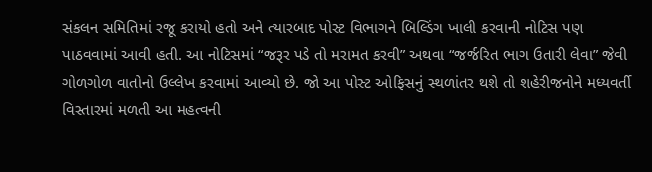સંકલન સમિતિમાં રજૂ કરાયો હતો અને ત્યારબાદ પોસ્ટ વિભાગને બિલ્ડિંગ ખાલી કરવાની નોટિસ પણ પાઠવવામાં આવી હતી. આ નોટિસમાં “જરૂર પડે તો મરામત કરવી” અથવા “જર્જરિત ભાગ ઉતારી લેવા” જેવી ગોળગોળ વાતોનો ઉલ્લેખ કરવામાં આવ્યો છે. જો આ પોસ્ટ ઓફિસનું સ્થળાંતર થશે તો શહેરીજનોને મધ્યવર્તી વિસ્તારમાં મળતી આ મહત્વની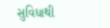સુવિધાથી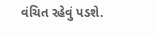વંચિત રહેવું પડશે.